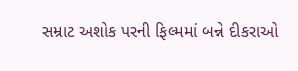સમ્રાટ અશોક પરની ફિલ્મમાં બન્ને દીકરાઓ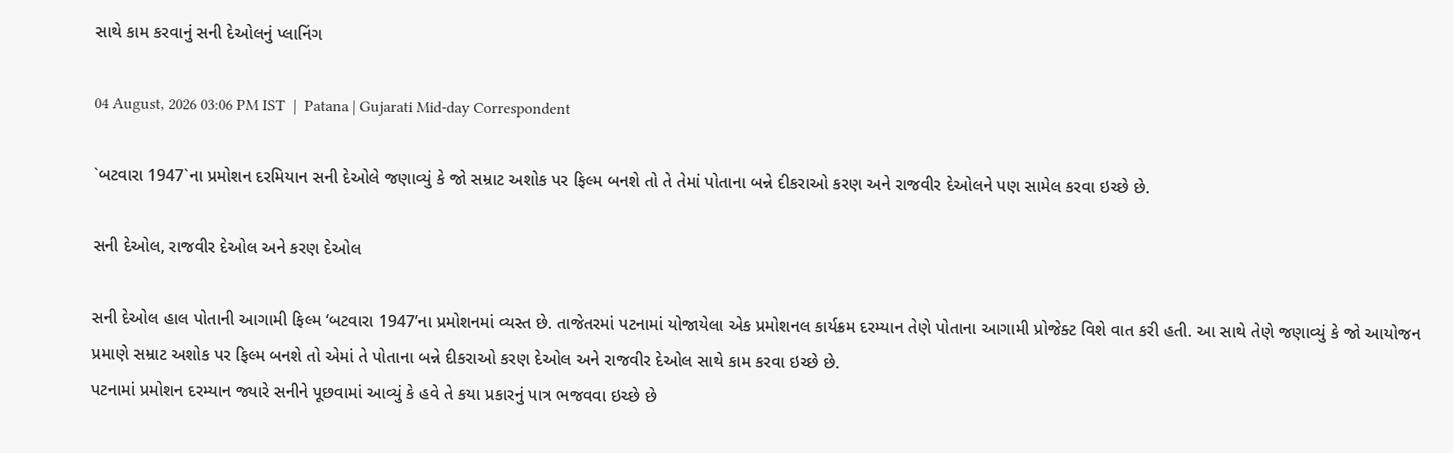સાથે કામ કરવાનું સની દેઓલનું પ્લાનિંગ

04 August, 2026 03:06 PM IST  |  Patana | Gujarati Mid-day Correspondent

`બટવારા 1947`ના પ્રમોશન દરમિયાન સની દેઓલે જણાવ્યું કે જો સમ્રાટ અશોક પર ફિલ્મ બનશે તો તે તેમાં પોતાના બન્ને દીકરાઓ કરણ અને રાજવીર દેઓલને પણ સામેલ કરવા ઇચ્છે છે.

સની દેઓલ, રાજવીર દેઓલ અને કરણ દેઓલ

સની દેઓલ હાલ પોતાની આગામી ફિલ્મ ‘બટવારા 1947’ના પ્રમોશનમાં વ્યસ્ત છે. તાજેતરમાં પટનામાં યોજાયેલા એક પ્રમોશનલ કાર્યક્રમ દરમ્યાન તેણે પોતાના આગામી પ્રોજેક્ટ વિશે વાત કરી હતી. આ સાથે તેણે જણાવ્યું કે જો આયોજન પ્રમાણે સમ્રાટ અશોક પર ફિલ્મ બનશે તો એમાં તે પોતાના બન્ને દીકરાઓ કરણ દેઓલ અને રાજવીર દેઓલ સાથે કામ કરવા ઇચ્છે છે.
પટનામાં પ્રમોશન દરમ્યાન જ્યારે સનીને પૂછવામાં આવ્યું કે હવે તે કયા પ્રકારનું પાત્ર ભજવવા ઇચ્છે છે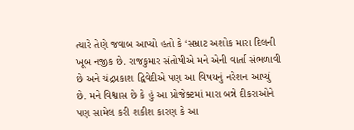ત્યારે તેણે જવાબ આપ્યો હતો કે ‘સમ્રાટ અશોક મારા દિલની ખૂબ નજીક છે. રાજકુમાર સંતોષીએ મને એની વાર્તા સંભળાવી છે અને ચંદ્રપ્રકાશ દ્વિવેદીએ પણ આ વિષયનું નરેશન આપ્યું છે. મને વિશ્વાસ છે કે હું આ પ્રોજેક્ટમાં મારા બન્ને દીકરાઓને પણ સામેલ કરી શકીશ કારણ કે આ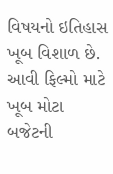વિષયનો ઇતિહાસ ખૂબ વિશાળ છે. આવી ફિલ્મો માટે ખૂબ મોટા બજેટની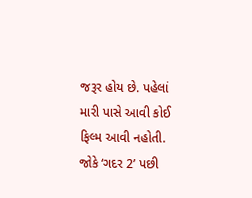જરૂર હોય છે. પહેલાં મારી પાસે આવી કોઈ ફિલ્મ આવી નહોતી. જોકે ‘ગદર 2’ પછી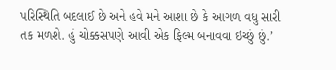પરિસ્થિતિ બદલાઈ છે અને હવે મને આશા છે કે આગળ વધુ સારી તક મળશે. હું ચોક્કસપણે આવી એક ફિલ્મ બનાવવા ઇચ્છું છું.’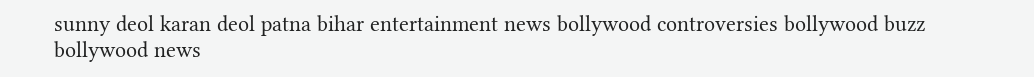sunny deol karan deol patna bihar entertainment news bollywood controversies bollywood buzz bollywood news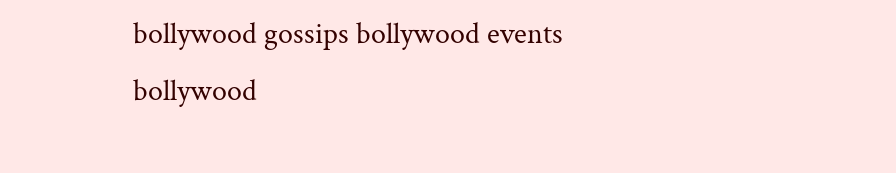bollywood gossips bollywood events bollywood